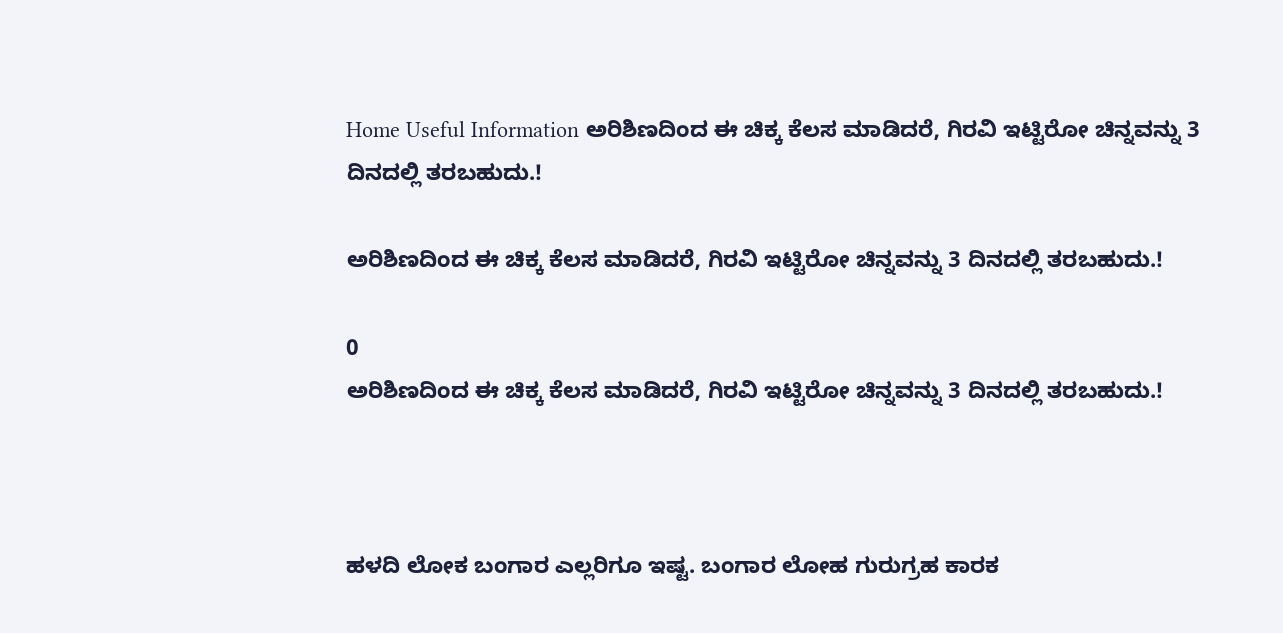Home Useful Information ಅರಿಶಿಣದಿಂದ ಈ ಚಿಕ್ಕ ಕೆಲಸ ಮಾಡಿದರೆ, ಗಿರವಿ ಇಟ್ಟಿರೋ ಚಿನ್ನವನ್ನು 3 ದಿನದಲ್ಲಿ ತರಬಹುದು.!

ಅರಿಶಿಣದಿಂದ ಈ ಚಿಕ್ಕ ಕೆಲಸ ಮಾಡಿದರೆ, ಗಿರವಿ ಇಟ್ಟಿರೋ ಚಿನ್ನವನ್ನು 3 ದಿನದಲ್ಲಿ ತರಬಹುದು.!

0
ಅರಿಶಿಣದಿಂದ ಈ ಚಿಕ್ಕ ಕೆಲಸ ಮಾಡಿದರೆ, ಗಿರವಿ ಇಟ್ಟಿರೋ ಚಿನ್ನವನ್ನು 3 ದಿನದಲ್ಲಿ ತರಬಹುದು.!



ಹಳದಿ ಲೋಕ ಬಂಗಾರ ಎಲ್ಲರಿಗೂ ಇಷ್ಟ. ಬಂಗಾರ ಲೋಹ ಗುರುಗ್ರಹ ಕಾರಕ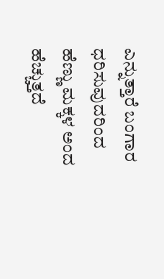ಎನ್ನುತ್ತಾರೆ ಬಂಗಾರ ಧರಿಸುವುದರಿಂದ ಹೆಣ್ಣು ಮಕ್ಕಳ ಅಂದ ಹೆಚ್ಚುತ್ತದೆ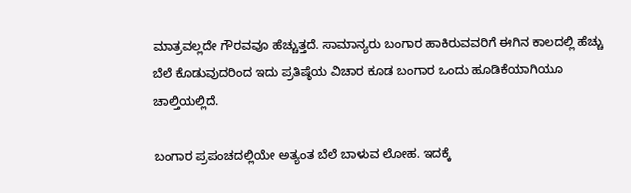ಮಾತ್ರವಲ್ಲದೇ ಗೌರವವೂ ಹೆಚ್ಚುತ್ತದೆ. ಸಾಮಾನ್ಯರು ಬಂಗಾರ ಹಾಕಿರುವವರಿಗೆ ಈಗಿನ ಕಾಲದಲ್ಲಿ ಹೆಚ್ಚು ಬೆಲೆ ಕೊಡುವುದರಿಂದ ಇದು ಪ್ರತಿಷ್ಠೆಯ ವಿಚಾರ ಕೂಡ ಬಂಗಾರ ಒಂದು ಹೂಡಿಕೆಯಾಗಿಯೂ ಚಾಲ್ತಿಯಲ್ಲಿದೆ.

ಬಂಗಾರ ಪ್ರಪಂಚದಲ್ಲಿಯೇ ಅತ್ಯಂತ ಬೆಲೆ ಬಾಳುವ ಲೋಹ. ಇದಕ್ಕೆ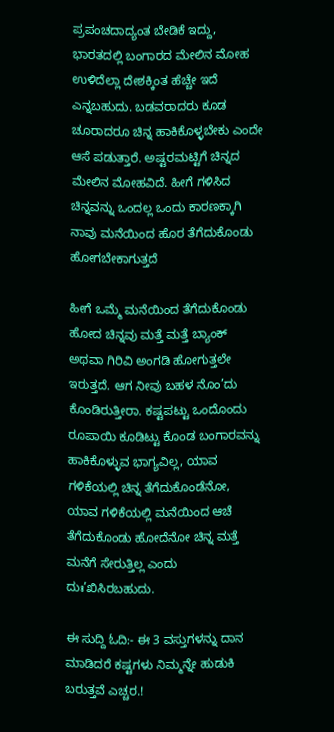ಪ್ರಪಂಚದಾದ್ಯಂತ ಬೇಡಿಕೆ ಇದ್ದು, ಭಾರತದಲ್ಲಿ ಬಂಗಾರದ ಮೇಲಿನ ಮೋಹ ಉಳಿದೆಲ್ಲಾ ದೇಶಕ್ಕಿಂತ ಹೆಚ್ಚೇ ಇದೆ ಎನ್ನಬಹುದು. ಬಡವರಾದರು ಕೂಡ ಚೂರಾದರೂ ಚಿನ್ನ ಹಾಕಿಕೊಳ್ಳಬೇಕು ಎಂದೇ ಆಸೆ ಪಡುತ್ತಾರೆ. ಅಷ್ಟರಮಟ್ಟಿಗೆ ಚಿನ್ನದ ಮೇಲಿನ ಮೋಹವಿದೆ. ಹೀಗೆ ಗಳಿಸಿದ ಚಿನ್ನವನ್ನು ಒಂದಲ್ಲ ಒಂದು ಕಾರಣಕ್ಕಾಗಿ ನಾವು ಮನೆಯಿಂದ ಹೊರ ತೆಗೆದುಕೊಂಡು ಹೋಗಬೇಕಾಗುತ್ತದೆ

ಹೀಗೆ ಒಮ್ಮೆ ಮನೆಯಿಂದ ತೆಗೆದುಕೊಂಡು ಹೋದ ಚಿನ್ನವು ಮತ್ತೆ ಮತ್ತೆ ಬ್ಯಾಂಕ್ ಅಥವಾ ಗಿರಿವಿ ಅಂಗಡಿ ಹೋಗುತ್ತಲೇ ಇರುತ್ತದೆ. ಆಗ ನೀವು ಬಹಳ ನೊಂ’ದು ಕೊಂಡಿರುತ್ತೀರಾ. ಕಷ್ಟಪಟ್ಟು ಒಂದೊಂದು ರೂಪಾಯಿ ಕೂಡಿಟ್ಟು ಕೊಂಡ ಬಂಗಾರವನ್ನು ಹಾಕಿಕೊಳ್ಳುವ ಭಾಗ್ಯವಿಲ್ಲ, ಯಾವ ಗಳಿಕೆಯಲ್ಲಿ ಚಿನ್ನ ತೆಗೆದುಕೊಂಡೆನೋ, ಯಾವ ಗಳಿಕೆಯಲ್ಲಿ ಮನೆಯಿಂದ ಆಚೆ ತೆಗೆದುಕೊಂಡು ಹೋದೆನೋ ಚಿನ್ನ ಮತ್ತೆ ಮನೆಗೆ ಸೇರುತ್ತಿಲ್ಲ ಎಂದು ದುಃ’ಖಿಸಿರಬಹುದು.

ಈ ಸುದ್ದಿ ಓದಿ:- ಈ 3 ವಸ್ತುಗಳನ್ನು ದಾನ ಮಾಡಿದರೆ ಕಷ್ಟಗಳು ನಿಮ್ಮನ್ನೇ ಹುಡುಕಿ ಬರುತ್ತವೆ ಎಚ್ಚರ.!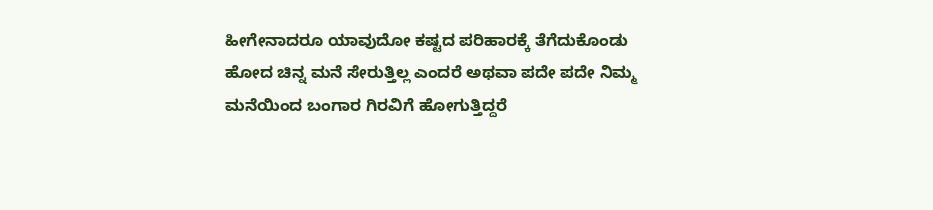ಹೀಗೇನಾದರೂ ಯಾವುದೋ ಕಷ್ಟದ ಪರಿಹಾರಕ್ಕೆ ತೆಗೆದುಕೊಂಡು ಹೋದ ಚಿನ್ನ ಮನೆ ಸೇರುತ್ತಿಲ್ಲ ಎಂದರೆ ಅಥವಾ ಪದೇ ಪದೇ ನಿಮ್ಮ ಮನೆಯಿಂದ ಬಂಗಾರ ಗಿರವಿಗೆ ಹೋಗುತ್ತಿದ್ದರೆ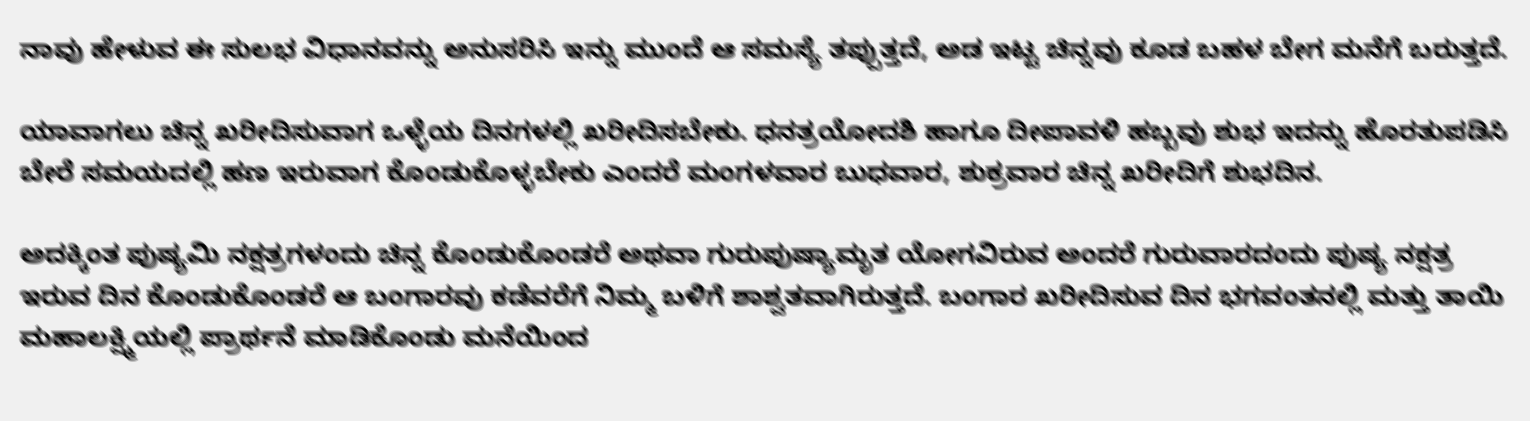ನಾವು ಹೇಳುವ ಈ ಸುಲಭ ವಿಧಾನವನ್ನು ಅನುಸರಿಸಿ ಇನ್ನು ಮುಂದೆ ಆ ಸಮಸ್ಯೆ ತಪ್ಪುತ್ತದೆ, ಅಡ ಇಟ್ಟ ಚಿನ್ನವು ಕೂಡ ಬಹಳ ಬೇಗ ಮನೆಗೆ ಬರುತ್ತದೆ.

ಯಾವಾಗಲು ಚಿನ್ನ ಖರೀದಿಸುವಾಗ ಒಳ್ಳೆಯ ದಿನಗಳಲ್ಲಿ ಖರೀದಿಸಬೇಕು. ಧನತ್ರಯೋದಶಿ ಹಾಗೂ ದೀಪಾವಳಿ ಹಬ್ಬವು ಶುಭ ಇದನ್ನು ಹೊರತುಪಡಿಸಿ ಬೇರೆ ಸಮಯದಲ್ಲಿ ಹಣ ಇರುವಾಗ ಕೊಂಡುಕೊಳ್ಳಬೇಕು ಎಂದರೆ ಮಂಗಳವಾರ ಬುಧವಾರ, ಶುಕ್ರವಾರ ಚಿನ್ನ ಖರೀದಿಗೆ ಶುಭದಿನ.

ಅದಕ್ಕಿಂತ ಪುಷ್ಯಮಿ ನಕ್ಷತ್ರಗಳಂದು ಚಿನ್ನ ಕೊಂಡುಕೊಂಡರೆ ಅಥವಾ ಗುರುಪುಷ್ಯಾಮೃತ ಯೋಗವಿರುವ ಅಂದರೆ ಗುರುವಾರದಂದು ಪುಷ್ಯ ನಕ್ಷತ್ರ ಇರುವ ದಿನ ಕೊಂಡುಕೊಂಡರೆ ಆ ಬಂಗಾರವು ಕಡೆವರೆಗೆ ನಿಮ್ಮ ಬಳಿಗೆ ಶಾಶ್ವತವಾಗಿರುತ್ತದೆ. ಬಂಗಾರ ಖರೀದಿಸುವ ದಿನ ಭಗವಂತನಲ್ಲಿ ಮತ್ತು ತಾಯಿ ಮಹಾಲಕ್ಷ್ಮಿಯಲ್ಲಿ ಪ್ರಾರ್ಥನೆ ಮಾಡಿಕೊಂಡು ಮನೆಯಿಂದ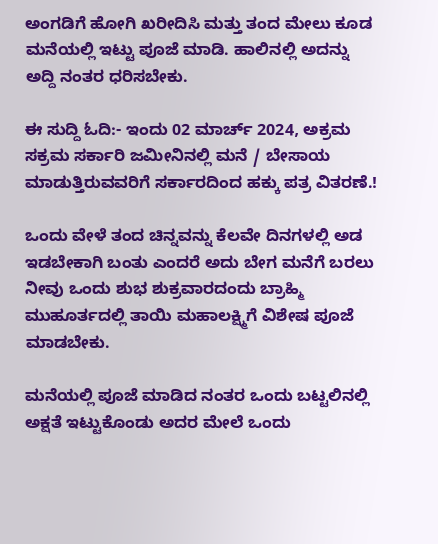ಅಂಗಡಿಗೆ ಹೋಗಿ ಖರೀದಿಸಿ ಮತ್ತು ತಂದ ಮೇಲು ಕೂಡ ಮನೆಯಲ್ಲಿ ಇಟ್ಟು ಪೂಜೆ ಮಾಡಿ. ಹಾಲಿನಲ್ಲಿ ಅದನ್ನು ಅದ್ದಿ ನಂತರ ಧರಿಸಬೇಕು.

ಈ ಸುದ್ದಿ ಓದಿ:- ಇಂದು 02 ಮಾರ್ಚ್ 2024, ಅಕ್ರಮ ಸಕ್ರಮ ಸರ್ಕಾರಿ ಜಮೀನಿನಲ್ಲಿ ಮನೆ / ಬೇಸಾಯ ಮಾಡುತ್ತಿರುವವರಿಗೆ ಸರ್ಕಾರದಿಂದ ಹಕ್ಕು ಪತ್ರ ವಿತರಣೆ.!

ಒಂದು ವೇಳೆ ತಂದ ಚಿನ್ನವನ್ನು ಕೆಲವೇ ದಿನಗಳಲ್ಲಿ ಅಡ ಇಡಬೇಕಾಗಿ ಬಂತು ಎಂದರೆ ಅದು ಬೇಗ ಮನೆಗೆ ಬರಲು ನೀವು ಒಂದು ಶುಭ ಶುಕ್ರವಾರದಂದು ಬ್ರಾಹ್ಮಿ ಮುಹೂರ್ತದಲ್ಲಿ ತಾಯಿ ಮಹಾಲಕ್ಷ್ಮಿಗೆ ವಿಶೇಷ ಪೂಜೆ ಮಾಡಬೇಕು.

ಮನೆಯಲ್ಲಿ ಪೂಜೆ ಮಾಡಿದ ನಂತರ ಒಂದು ಬಟ್ಟಲಿನಲ್ಲಿ ಅಕ್ಷತೆ ಇಟ್ಟುಕೊಂಡು ಅದರ ಮೇಲೆ ಒಂದು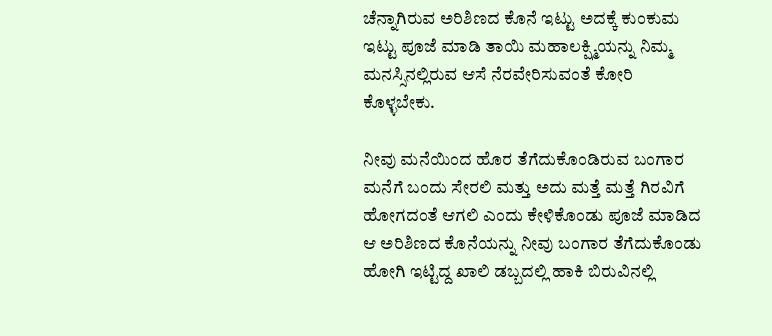ಚೆನ್ನಾಗಿರುವ ಅರಿಶಿಣದ ಕೊನೆ ಇಟ್ಟು ಅದಕ್ಕೆ ಕುಂಕುಮ ಇಟ್ಟು ಪೂಜೆ ಮಾಡಿ ತಾಯಿ ಮಹಾಲಕ್ಷ್ಮಿಯನ್ನು ನಿಮ್ಮ ಮನಸ್ಸಿನಲ್ಲಿರುವ ಆಸೆ ನೆರವೇರಿಸುವಂತೆ ಕೋರಿ ಕೊಳ್ಳಬೇಕು.

ನೀವು ಮನೆಯಿಂದ ಹೊರ ತೆಗೆದುಕೊಂಡಿರುವ ಬಂಗಾರ ಮನೆಗೆ ಬಂದು ಸೇರಲಿ ಮತ್ತು ಅದು ಮತ್ತೆ ಮತ್ತೆ ಗಿರವಿಗೆ ಹೋಗದಂತೆ ಆಗಲಿ ಎಂದು ಕೇಳಿಕೊಂಡು ಪೂಜೆ ಮಾಡಿದ ಆ ಅರಿಶಿಣದ ಕೊನೆಯನ್ನು ನೀವು ಬಂಗಾರ ತೆಗೆದುಕೊಂಡು ಹೋಗಿ ಇಟ್ಟಿದ್ದ ಖಾಲಿ ಡಬ್ಬದಲ್ಲಿ ಹಾಕಿ ಬಿರುವಿನಲ್ಲಿ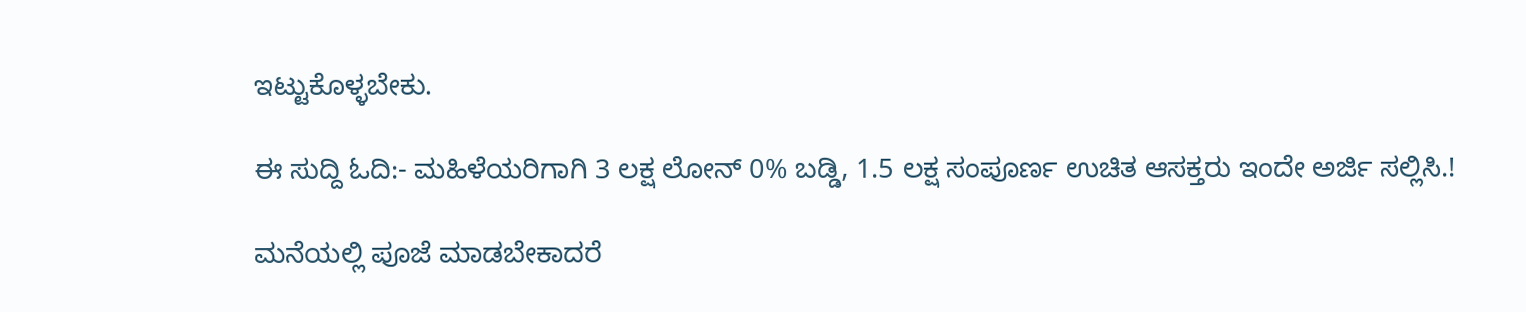ಇಟ್ಟುಕೊಳ್ಳಬೇಕು.

ಈ ಸುದ್ದಿ ಓದಿ:- ಮಹಿಳೆಯರಿಗಾಗಿ 3 ಲಕ್ಷ ಲೋನ್ 0% ಬಡ್ಡಿ, 1.5 ಲಕ್ಷ ಸಂಪೂರ್ಣ ಉಚಿತ ಆಸಕ್ತರು ಇಂದೇ ಅರ್ಜಿ ಸಲ್ಲಿಸಿ.!

ಮನೆಯಲ್ಲಿ ಪೂಜೆ ಮಾಡಬೇಕಾದರೆ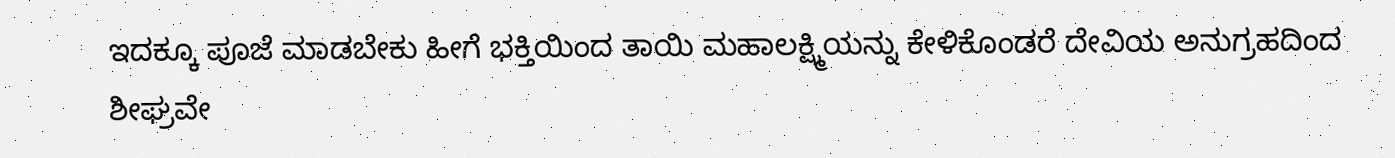ಇದಕ್ಕೂ ಪೂಜೆ ಮಾಡಬೇಕು ಹೀಗೆ ಭಕ್ತಿಯಿಂದ ತಾಯಿ ಮಹಾಲಕ್ಷ್ಮಿಯನ್ನು ಕೇಳಿಕೊಂಡರೆ ದೇವಿಯ ಅನುಗ್ರಹದಿಂದ ಶೀಘ್ರವೇ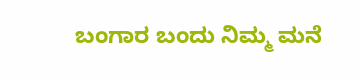ಬಂಗಾರ ಬಂದು ನಿಮ್ಮ ಮನೆ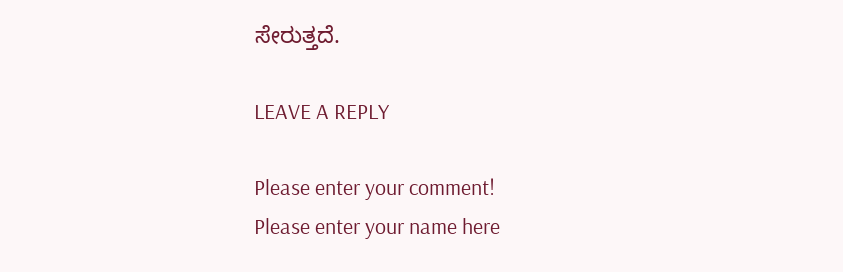ಸೇರುತ್ತದೆ.

LEAVE A REPLY

Please enter your comment!
Please enter your name here